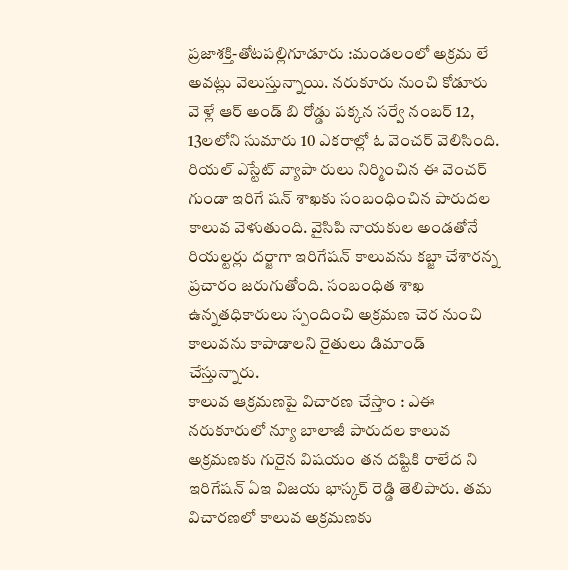ప్రజాశక్తి-తోటపల్లిగూడూరు :మండలంలో అక్రమ లే అవట్లు వెలుస్తున్నాయి. నరుకూరు నుంచి కోడూరు వె ళ్లే ఆర్ అండ్ బి రోడ్డు పక్కన సర్వే నంబర్ 12, 13లలోని సుమారు 10 ఎకరాల్లో ఓ వెంచర్ వెలిసింది. రియల్ ఎస్టేట్ వ్యాపా రులు నిర్మించిన ఈ వెంచర్ గుండా ఇరిగే షన్ శాఖకు సంబంధించిన పారుదల కాలువ వెళుతుంది. వైసిపి నాయకుల అండతోనే రియల్టర్లు దర్జాగా ఇరిగేషన్ కాలువను కబ్జా చేశారన్న ప్రచారం జరుగుతోంది. సంబంధిత శాఖ ఉన్నతధికారులు స్పందించి అక్రమణ చెర నుంచి కాలువను కాపాడాలని రైతులు డిమాండ్ చేస్తున్నారు.
కాలువ ఆక్రమణపై విచారణ చేస్తాం : ఎఈ
నరుకూరులో న్యూ బాలాజీ పారుదల కాలువ అక్రమణకు గురైన విషయం తన దష్టికి రాలేద ని ఇరిగేషన్ ఏఇ విజయ భాస్కర్ రెడ్డి తెలిపారు. తమ విచారణలో కాలువ అక్రమణకు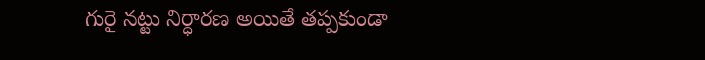గురై నట్టు నిర్ధారణ అయితే తప్పకుండా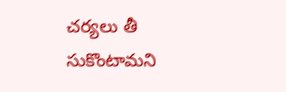చర్యలు తీ సుకొంటామని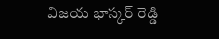విజయ భాస్కర్ రెడ్డి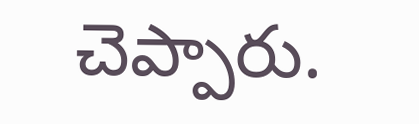చెప్పారు.